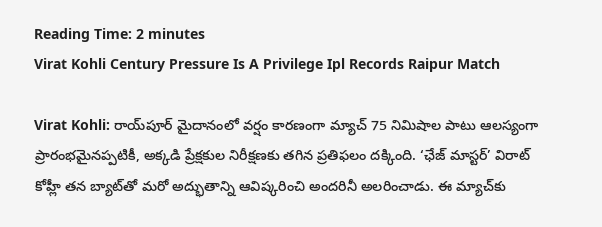Reading Time: 2 minutes
Virat Kohli Century Pressure Is A Privilege Ipl Records Raipur Match

Virat Kohli: రాయ్‌పూర్ మైదానంలో వర్షం కారణంగా మ్యాచ్ 75 నిమిషాల పాటు ఆలస్యంగా ప్రారంభమైనప్పటికీ, అక్కడి ప్రేక్షకుల నిరీక్షణకు తగిన ప్రతిఫలం దక్కింది. ‘ఛేజ్ మాస్టర్’ విరాట్ కోహ్లీ తన బ్యాట్‌తో మరో అద్భుతాన్ని ఆవిష్కరించి అందరినీ అలరించాడు. ఈ మ్యాచ్‌కు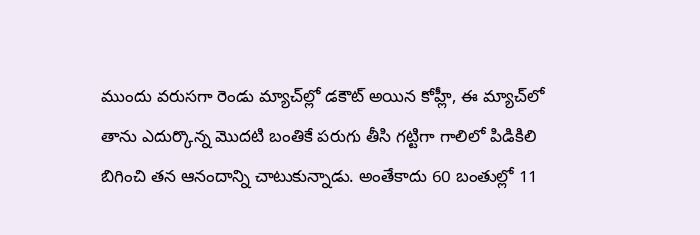ముందు వరుసగా రెండు మ్యాచ్‌ల్లో డకౌట్ అయిన కోహ్లీ, ఈ మ్యాచ్‌లో తాను ఎదుర్కొన్న మొదటి బంతికే పరుగు తీసి గట్టిగా గాలిలో పిడికిలి బిగించి తన ఆనందాన్ని చాటుకున్నాడు. అంతేకాదు 60 బంతుల్లో 11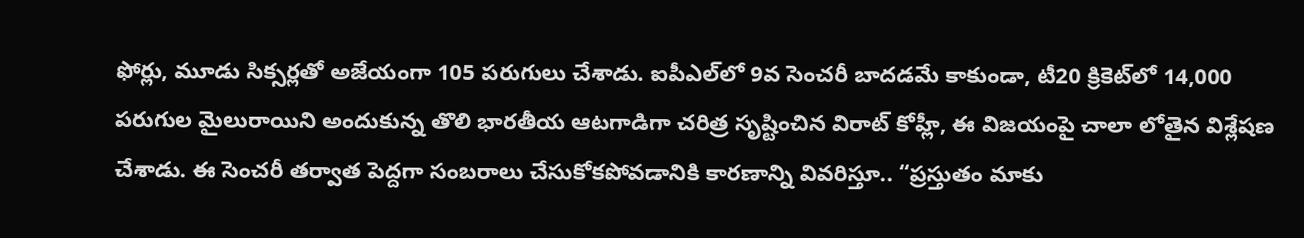ఫోర్లు, మూడు సిక్సర్లతో అజేయంగా 105 పరుగులు చేశాడు. ఐపీఎల్‌లో 9వ సెంచరీ బాదడమే కాకుండా, టీ20 క్రికెట్‌లో 14,000 పరుగుల మైలురాయిని అందుకున్న తొలి భారతీయ ఆటగాడిగా చరిత్ర సృష్టించిన విరాట్ కోహ్లీ, ఈ విజయంపై చాలా లోతైన విశ్లేషణ చేశాడు. ఈ సెంచరీ తర్వాత పెద్దగా సంబరాలు చేసుకోకపోవడానికి కారణాన్ని వివరిస్తూ.. “ప్రస్తుతం మాకు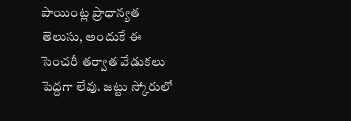పాయింట్ల ప్రాధాన్యత తెలుసు, అందుకే ఈ సెంచరీ తర్వాత వేడుకలు పెద్దగా లేవు. జట్టు స్కోరులో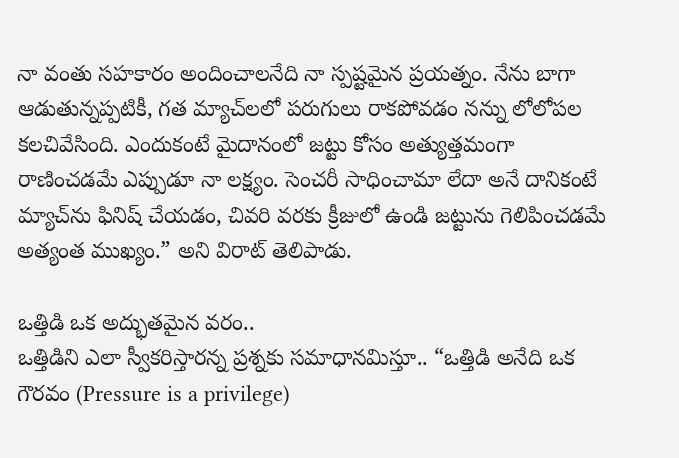నా వంతు సహకారం అందించాలనేది నా స్పష్టమైన ప్రయత్నం. నేను బాగా ఆడుతున్నప్పటికీ, గత మ్యాచ్‌లలో పరుగులు రాకపోవడం నన్ను లోలోపల కలచివేసింది. ఎందుకంటే మైదానంలో జట్టు కోసం అత్యుత్తమంగా రాణించడమే ఎప్పుడూ నా లక్ష్యం. సెంచరీ సాధించామా లేదా అనే దానికంటే మ్యాచ్‌ను ఫినిష్ చేయడం, చివరి వరకు క్రీజులో ఉండి జట్టును గెలిపించడమే అత్యంత ముఖ్యం.” అని విరాట్ తెలిపాడు.

ఒత్తిడి ఒక అద్భుతమైన వరం..
ఒత్తిడిని ఎలా స్వీకరిస్తారన్న ప్రశ్నకు సమాధానమిస్తూ.. “ఒత్తిడి అనేది ఒక గౌరవం (Pressure is a privilege)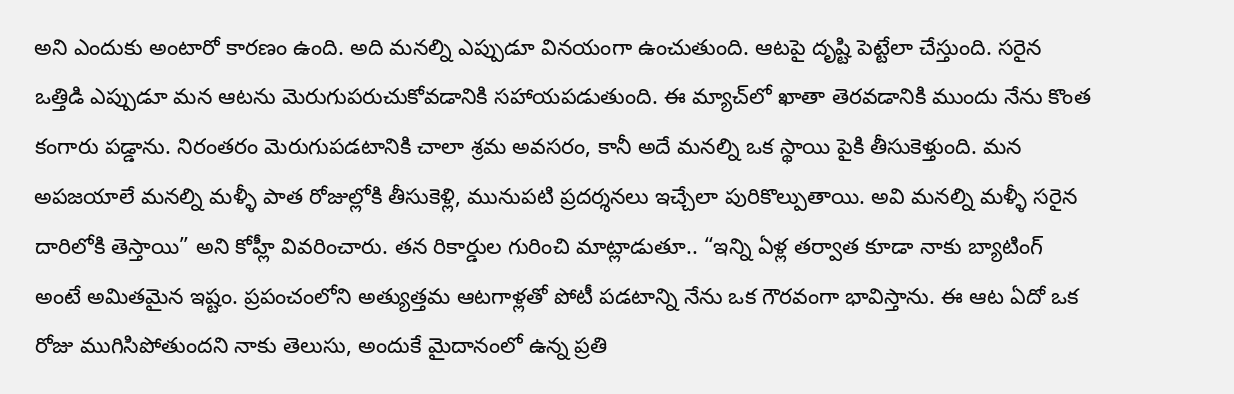అని ఎందుకు అంటారో కారణం ఉంది. అది మనల్ని ఎప్పుడూ వినయంగా ఉంచుతుంది. ఆటపై దృష్టి పెట్టేలా చేస్తుంది. సరైన ఒత్తిడి ఎప్పుడూ మన ఆటను మెరుగుపరుచుకోవడానికి సహాయపడుతుంది. ఈ మ్యాచ్‌లో ఖాతా తెరవడానికి ముందు నేను కొంత కంగారు పడ్డాను. నిరంతరం మెరుగుపడటానికి చాలా శ్రమ అవసరం, కానీ అదే మనల్ని ఒక స్థాయి పైకి తీసుకెళ్తుంది. మన అపజయాలే మనల్ని మళ్ళీ పాత రోజుల్లోకి తీసుకెళ్లి, మునుపటి ప్రదర్శనలు ఇచ్చేలా పురికొల్పుతాయి. అవి మనల్ని మళ్ళీ సరైన దారిలోకి తెస్తాయి” అని కోహ్లీ వివరించారు. తన రికార్డుల గురించి మాట్లాడుతూ.. “ఇన్ని ఏళ్ల తర్వాత కూడా నాకు బ్యాటింగ్ అంటే అమితమైన ఇష్టం. ప్రపంచంలోని అత్యుత్తమ ఆటగాళ్లతో పోటీ పడటాన్ని నేను ఒక గౌరవంగా భావిస్తాను. ఈ ఆట ఏదో ఒక రోజు ముగిసిపోతుందని నాకు తెలుసు, అందుకే మైదానంలో ఉన్న ప్రతి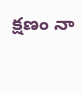క్షణం నా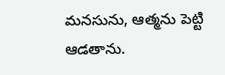మనసును, ఆత్మను పెట్టి ఆడతాను.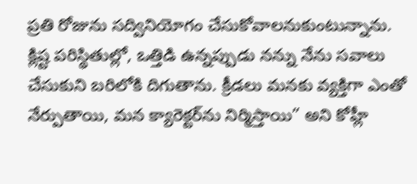ప్రతి రోజును సద్వినియోగం చేసుకోవాలనుకుంటున్నాను. క్లిష్ట పరిస్థితుల్లో, ఒత్తిడి ఉన్నప్పుడు నన్ను నేను సవాలు చేసుకుని బరిలోకి దిగుతాను. క్రీడలు మనకు వ్యక్తిగా ఎంతో నేర్పుతాయి, మన క్యారెక్టర్‌ను నిర్మిస్తాయి” అని కోహ్లీ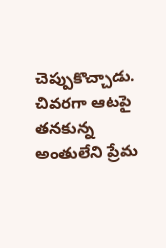చెప్పుకొచ్చాడు. చివరగా ఆటపై తనకున్న అంతులేని ప్రేమ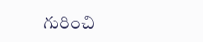గురించి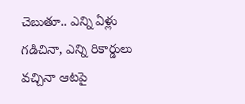చెబుతూ.. ఎన్ని ఏళ్లు గడిచినా, ఎన్ని రికార్డులు వచ్చినా ఆటపై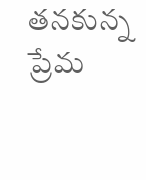తనకున్న ప్రేమ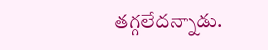తగ్గలేదన్నాడు.